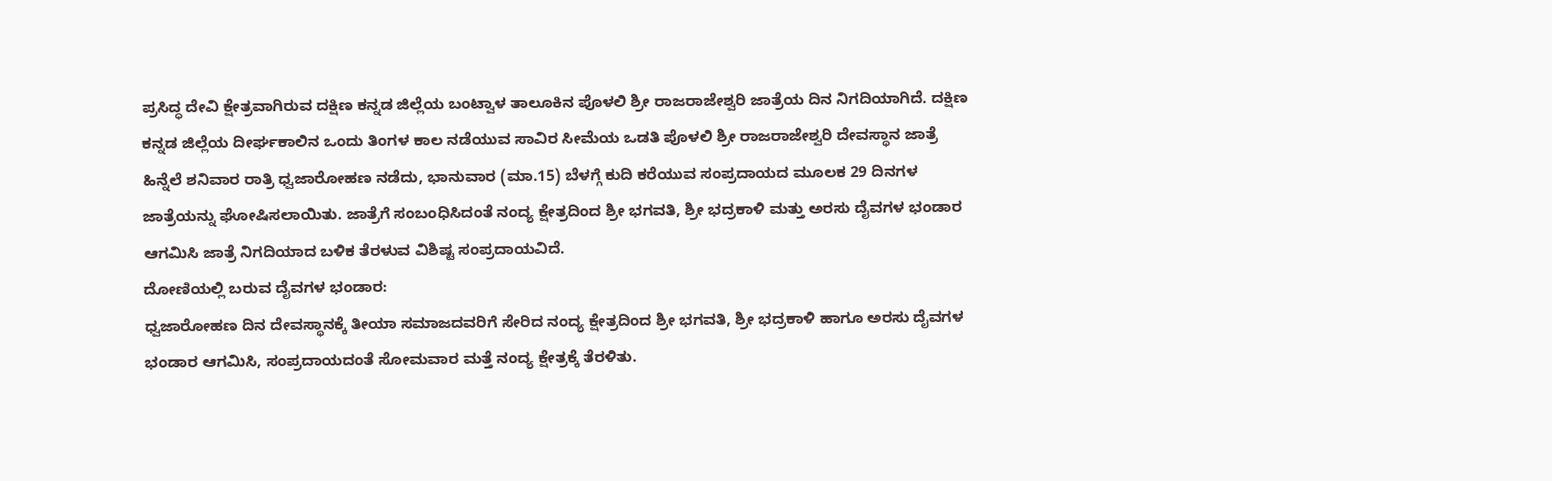ಪ್ರಸಿದ್ಧ ದೇವಿ ಕ್ಷೇತ್ರವಾಗಿರುವ ದಕ್ಷಿಣ ಕನ್ನಡ ಜಿಲ್ಲೆಯ ಬಂಟ್ವಾಳ ತಾಲೂಕಿನ ಪೊಳಲಿ ಶ್ರೀ ರಾಜರಾಜೇಶ್ವರಿ ಜಾತ್ರೆಯ ದಿನ ನಿಗದಿಯಾಗಿದೆ. ದಕ್ಷಿಣ ಕನ್ನಡ ಜಿಲ್ಲೆಯ ದೀರ್ಘಕಾಲಿನ ಒಂದು ತಿಂಗಳ ಕಾಲ ನಡೆಯುವ ಸಾವಿರ ಸೀಮೆಯ ಒಡತಿ ಪೊಳಲಿ ಶ್ರೀ ರಾಜರಾಜೇಶ್ವರಿ ದೇವಸ್ಥಾನ ಜಾತ್ರೆ ಹಿನ್ನೆಲೆ ಶನಿವಾರ ರಾತ್ರಿ ಧ್ವಜಾರೋಹಣ ನಡೆದು, ಭಾನುವಾರ (ಮಾ.15) ಬೆಳಗ್ಗೆ ಕುದಿ ಕರೆಯುವ ಸಂಪ್ರದಾಯದ ಮೂಲಕ 29 ದಿನಗಳ ಜಾತ್ರೆಯನ್ನು ಘೋಷಿಸಲಾಯಿತು. ಜಾತ್ರೆಗೆ ಸಂಬಂಧಿಸಿದಂತೆ ನಂದ್ಯ ಕ್ಷೇತ್ರದಿಂದ ಶ್ರೀ ಭಗವತಿ, ಶ್ರೀ ಭದ್ರಕಾಳಿ ಮತ್ತು ಅರಸು ದೈವಗಳ ಭಂಡಾರ ಆಗಮಿಸಿ ಜಾತ್ರೆ ನಿಗದಿಯಾದ ಬಳಿಕ ತೆರಳುವ ವಿಶಿಷ್ಟ ಸಂಪ್ರದಾಯವಿದೆ.
ದೋಣಿಯಲ್ಲಿ ಬರುವ ದೈವಗಳ ಭಂಡಾರ:
ಧ್ವಜಾರೋಹಣ ದಿನ ದೇವಸ್ಥಾನಕ್ಕೆ ತೀಯಾ ಸಮಾಜದವರಿಗೆ ಸೇರಿದ ನಂದ್ಯ ಕ್ಷೇತ್ರದಿಂದ ಶ್ರೀ ಭಗವತಿ, ಶ್ರೀ ಭದ್ರಕಾಳಿ ಹಾಗೂ ಅರಸು ದೈವಗಳ ಭಂಡಾರ ಆಗಮಿಸಿ, ಸಂಪ್ರದಾಯದಂತೆ ಸೋಮವಾರ ಮತ್ತೆ ನಂದ್ಯ ಕ್ಷೇತ್ರಕ್ಕೆ ತೆರಳಿತು.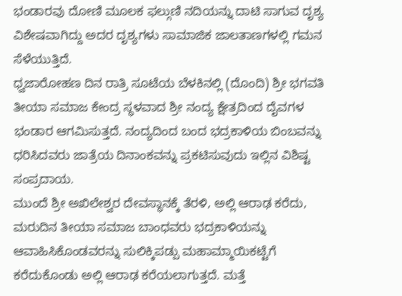ಭಂಡಾರವು ದೋಣಿ ಮೂಲಕ ಫಲ್ಗುಣಿ ನದಿಯನ್ನು ದಾಟಿ ಸಾಗುವ ದೃಶ್ಯ ವಿಶೇಷವಾಗಿದ್ದು ಅದರ ದೃಶ್ಯಗಳು ಸಾಮಾಜಿಕ ಜಾಲತಾಣಗಳಲ್ಲಿ ಗಮನ ಸೆಳೆಯುತ್ತಿದೆ.
ಧ್ವಜಾರೋಹಣ ದಿನ ರಾತ್ರಿ ಸೂಟೆಯ ಬೆಳಕಿನಲ್ಲಿ (ದೊಂದಿ) ಶ್ರೀ ಭಗವತಿ ತೀಯಾ ಸಮಾಜ ಕೇಂದ್ರ ಸ್ಥಳವಾದ ಶ್ರೀ ನಂದ್ಯ ಕ್ಷೇತ್ರದಿಂದ ದೈವಗಳ ಭಂಡಾರ ಆಗಮಿಸುತ್ತದೆ. ನಂದ್ಯದಿಂದ ಬಂದ ಭದ್ರಕಾಳಿಯ ಬಿಂಬವನ್ನು ಧರಿಸಿದವರು ಜಾತ್ರೆಯ ದಿನಾಂಕವನ್ನು ಪ್ರಕಟಿಸುವುದು ಇಲ್ಲಿನ ವಿಶಿಷ್ಟ ಸಂಪ್ರದಾಯ.
ಮುಂದೆ ಶ್ರೀ ಅಖಿಲೇಶ್ವರ ದೇವಸ್ಥಾನಕ್ಕೆ ತೆರಳಿ, ಅಲ್ಲಿ ಆರಾಢ ಕರೆದು, ಮರುದಿನ ತೀಯಾ ಸಮಾಜ ಬಾಂಧವರು ಭದ್ರಕಾಳಿಯನ್ನು ಆವಾಹಿಸಿಕೊಂಡವರನ್ನು ಸುಲಿಕ್ಕಿಪಡ್ಪು ಮಹಾಮ್ಮಾಯಿಕಟ್ಟೆಗೆ ಕರೆದುಕೊಂಡು ಅಲ್ಲಿ ಆರಾಢ ಕರೆಯಲಾಗುತ್ತದೆ. ಮತ್ತೆ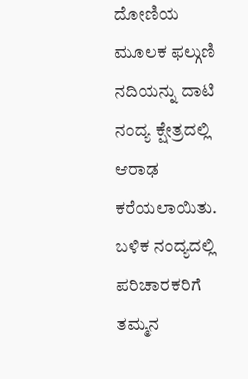ದೋಣಿಯ ಮೂಲಕ ಫಲ್ಗುಣಿ ನದಿಯನ್ನು ದಾಟಿ ನಂದ್ಯ ಕ್ಷೇತ್ರದಲ್ಲಿ ಆರಾಢ ಕರೆಯಲಾಯಿತು. ಬಳಿಕ ನಂದ್ಯದಲ್ಲಿ ಪರಿಚಾರಕರಿಗೆ ತಮ್ಮನ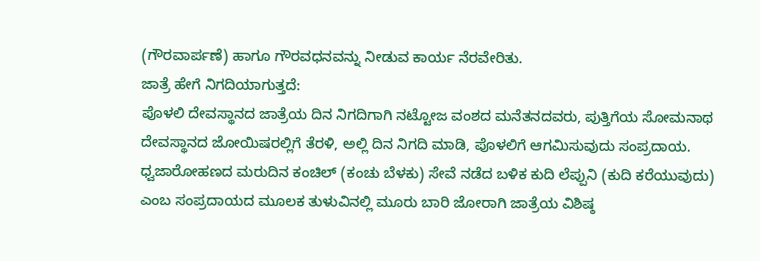(ಗೌರವಾರ್ಪಣೆ) ಹಾಗೂ ಗೌರವಧನವನ್ನು ನೀಡುವ ಕಾರ್ಯ ನೆರವೇರಿತು.
ಜಾತ್ರೆ ಹೇಗೆ ನಿಗದಿಯಾಗುತ್ತದೆ:
ಪೊಳಲಿ ದೇವಸ್ಥಾನದ ಜಾತ್ರೆಯ ದಿನ ನಿಗದಿಗಾಗಿ ನಟ್ಟೋಜ ವಂಶದ ಮನೆತನದವರು, ಪುತ್ತಿಗೆಯ ಸೋಮನಾಥ ದೇವಸ್ಥಾನದ ಜೋಯಿಷರಲ್ಲಿಗೆ ತೆರಳಿ, ಅಲ್ಲಿ ದಿನ ನಿಗದಿ ಮಾಡಿ, ಪೊಳಲಿಗೆ ಆಗಮಿಸುವುದು ಸಂಪ್ರದಾಯ. ಧ್ವಜಾರೋಹಣದ ಮರುದಿನ ಕಂಚಿಲ್ (ಕಂಚು ಬೆಳಕು) ಸೇವೆ ನಡೆದ ಬಳಿಕ ಕುದಿ ಲೆಪ್ಪುನಿ (ಕುದಿ ಕರೆಯುವುದು) ಎಂಬ ಸಂಪ್ರದಾಯದ ಮೂಲಕ ತುಳುವಿನಲ್ಲಿ ಮೂರು ಬಾರಿ ಜೋರಾಗಿ ಜಾತ್ರೆಯ ವಿಶಿಷ್ಠ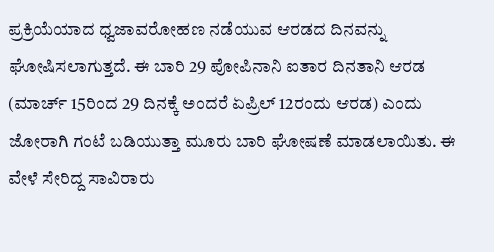ಪ್ರಕ್ರಿಯೆಯಾದ ಧ್ವಜಾವರೋಹಣ ನಡೆಯುವ ಆರಡದ ದಿನವನ್ನು ಘೋಷಿಸಲಾಗುತ್ತದೆ. ಈ ಬಾರಿ 29 ಪೋಪಿನಾನಿ ಐತಾರ ದಿನತಾನಿ ಆರಡ (ಮಾರ್ಚ್ 15ರಿಂದ 29 ದಿನಕ್ಕೆ ಅಂದರೆ ಏಪ್ರಿಲ್ 12ರಂದು ಆರಡ) ಎಂದು ಜೋರಾಗಿ ಗಂಟೆ ಬಡಿಯುತ್ತಾ ಮೂರು ಬಾರಿ ಘೋಷಣೆ ಮಾಡಲಾಯಿತು. ಈ ವೇಳೆ ಸೇರಿದ್ದ ಸಾವಿರಾರು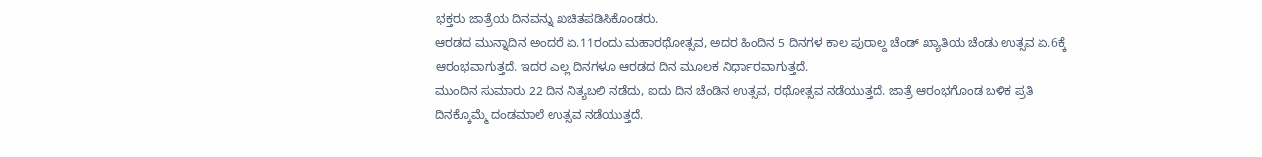ಭಕ್ತರು ಜಾತ್ರೆಯ ದಿನವನ್ನು ಖಚಿತಪಡಿಸಿಕೊಂಡರು.
ಆರಡದ ಮುನ್ನಾದಿನ ಅಂದರೆ ಏ.11ರಂದು ಮಹಾರಥೋತ್ಸವ, ಅದರ ಹಿಂದಿನ 5 ದಿನಗಳ ಕಾಲ ಪುರಾಲ್ದ ಚೆಂಡ್ ಖ್ಯಾತಿಯ ಚೆಂಡು ಉತ್ಸವ ಏ.6ಕ್ಕೆ ಆರಂಭವಾಗುತ್ತದೆ. ಇದರ ಎಲ್ಲ ದಿನಗಳೂ ಆರಡದ ದಿನ ಮೂಲಕ ನಿರ್ಧಾರವಾಗುತ್ತದೆ.
ಮುಂದಿನ ಸುಮಾರು 22 ದಿನ ನಿತ್ಯಬಲಿ ನಡೆದು, ಐದು ದಿನ ಚೆಂಡಿನ ಉತ್ಸವ, ರಥೋತ್ಸವ ನಡೆಯುತ್ತದೆ. ಜಾತ್ರೆ ಆರಂಭಗೊಂಡ ಬಳಿಕ ಪ್ರತಿ ದಿನಕ್ಕೊಮ್ಮೆ ದಂಡಮಾಲೆ ಉತ್ಸವ ನಡೆಯುತ್ತದೆ.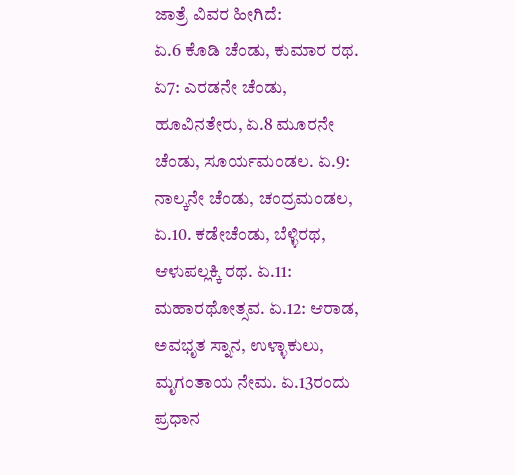ಜಾತ್ರೆ ವಿವರ ಹೀಗಿದೆ:
ಏ.6 ಕೊಡಿ ಚೆಂಡು, ಕುಮಾರ ರಥ. ಏ7: ಎರಡನೇ ಚೆಂಡು, ಹೂವಿನತೇರು, ಏ.8 ಮೂರನೇ ಚೆಂಡು, ಸೂರ್ಯಮಂಡಲ. ಏ.9: ನಾಲ್ಕನೇ ಚೆಂಡು, ಚಂದ್ರಮಂಡಲ, ಏ.10. ಕಡೇಚೆಂಡು, ಬೆಳ್ಳಿರಥ, ಆಳುಪಲ್ಲಕ್ಕಿ ರಥ. ಏ.11: ಮಹಾರಥೋತ್ಸವ. ಏ.12: ಆರಾಡ, ಅವಭೃತ ಸ್ನಾನ, ಉಳ್ಳಾಕುಲು, ಮೃಗಂತಾಯ ನೇಮ. ಏ.13ರಂದು ಪ್ರಧಾನ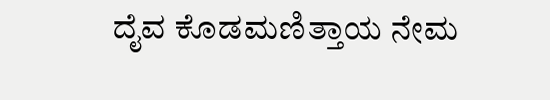ದೈವ ಕೊಡಮಣಿತ್ತಾಯ ನೇಮ